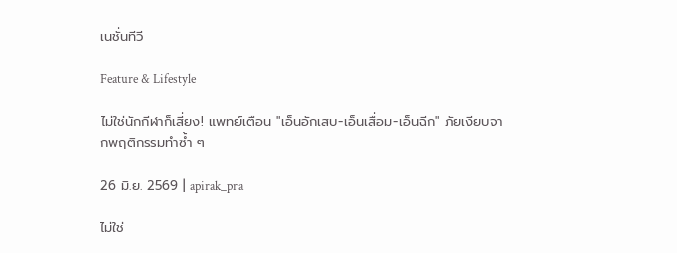เนชั่นทีวี

Feature & Lifestyle

ไม่ใช่นักกีฬาก็เสี่ยง! แพทย์เตือน "เอ็นอักเสบ-เอ็นเสื่อม-เอ็นฉีก" ภัยเงียบจากพฤติกรรมทำซ้ำ ๆ

26 มิ.ย. 2569 | apirak_pra

ไม่ใช่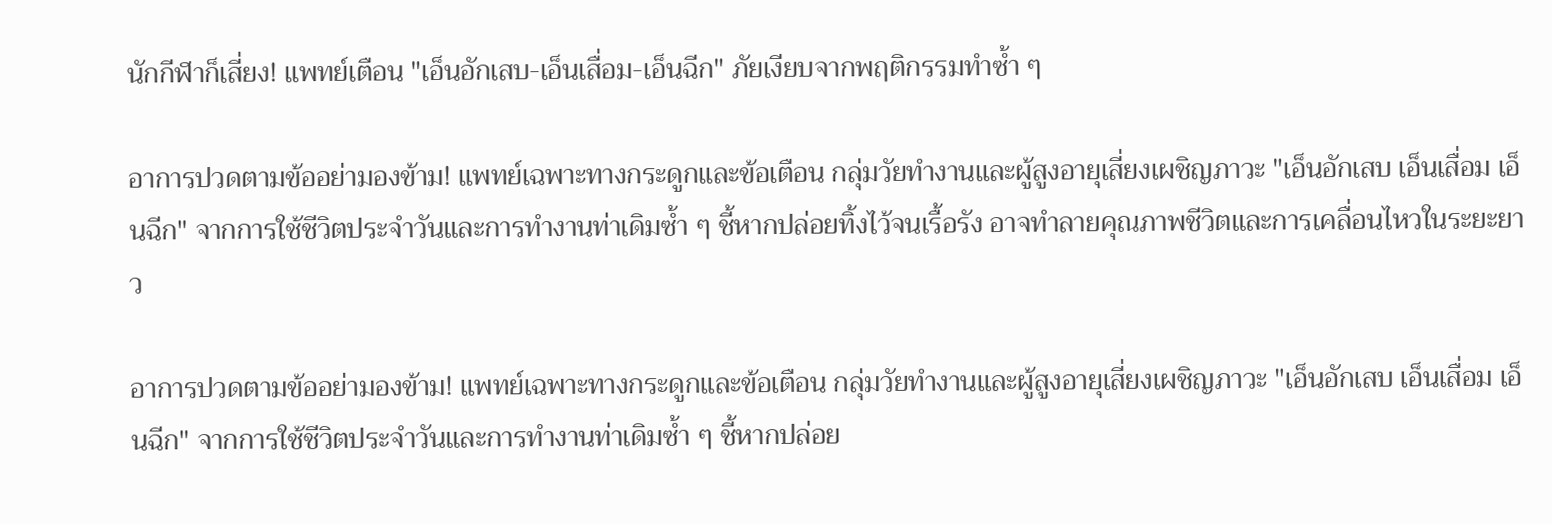นักกีฬาก็เสี่ยง! แพทย์เตือน "เอ็นอักเสบ-เอ็นเสื่อม-เอ็นฉีก" ภัยเงียบจากพฤติกรรมทำซ้ำ ๆ

อาการปวดตามข้ออย่ามองข้าม! แพทย์เฉพาะทางกระดูกและข้อเตือน กลุ่มวัยทำงานและผู้สูงอายุเสี่ยงเผชิญภาวะ "เอ็นอักเสบ เอ็นเสื่อม เอ็นฉีก" จากการใช้ชีวิตประจำวันและการทำงานท่าเดิมซ้ำ ๆ ชี้หากปล่อยทิ้งไว้จนเรื้อรัง อาจทำลายคุณภาพชีวิตและการเคลื่อนไหวในระยะยาว

อาการปวดตามข้ออย่ามองข้าม! แพทย์เฉพาะทางกระดูกและข้อเตือน กลุ่มวัยทำงานและผู้สูงอายุเสี่ยงเผชิญภาวะ "เอ็นอักเสบ เอ็นเสื่อม เอ็นฉีก" จากการใช้ชีวิตประจำวันและการทำงานท่าเดิมซ้ำ ๆ ชี้หากปล่อย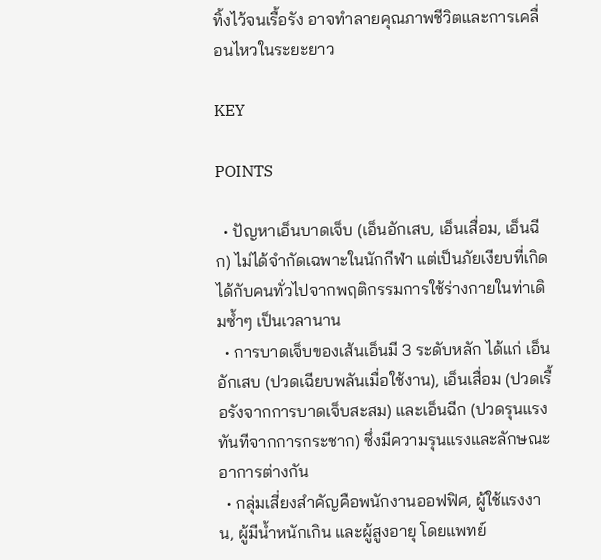ทิ้งไว้จนเรื้อรัง อาจทำลายคุณภาพชีวิตและการเคลื่อนไหวในระยะยาว

KEY

POINTS

  • ปัญหาเอ็นบาดเจ็บ (เอ็นอักเสบ, เอ็นเสื่อม, เอ็นฉีก) ไม่ได้จำกัดเฉพาะในนักกีฬา แต่เป็นภัยเงียบที่เกิดได้กับคนทั่วไปจากพฤติกรรมการใช้ร่างกายในท่าเดิมซ้ำๆ เป็นเวลานาน
  • การบาดเจ็บของเส้นเอ็นมี 3 ระดับหลัก ได้แก่ เอ็นอักเสบ (ปวดเฉียบพลันเมื่อใช้งาน), เอ็นเสื่อม (ปวดเรื้อรังจากการบาดเจ็บสะสม) และเอ็นฉีก (ปวดรุนแรงทันทีจากการกระชาก) ซึ่งมีความรุนแรงและลักษณะอาการต่างกัน
  • กลุ่มเสี่ยงสำคัญคือพนักงานออฟฟิศ, ผู้ใช้แรงงาน, ผู้มีน้ำหนักเกิน และผู้สูงอายุ โดยแพทย์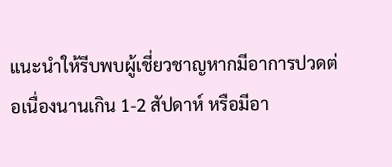แนะนำให้รีบพบผู้เชี่ยวชาญหากมีอาการปวดต่อเนื่องนานเกิน 1-2 สัปดาห์ หรือมีอา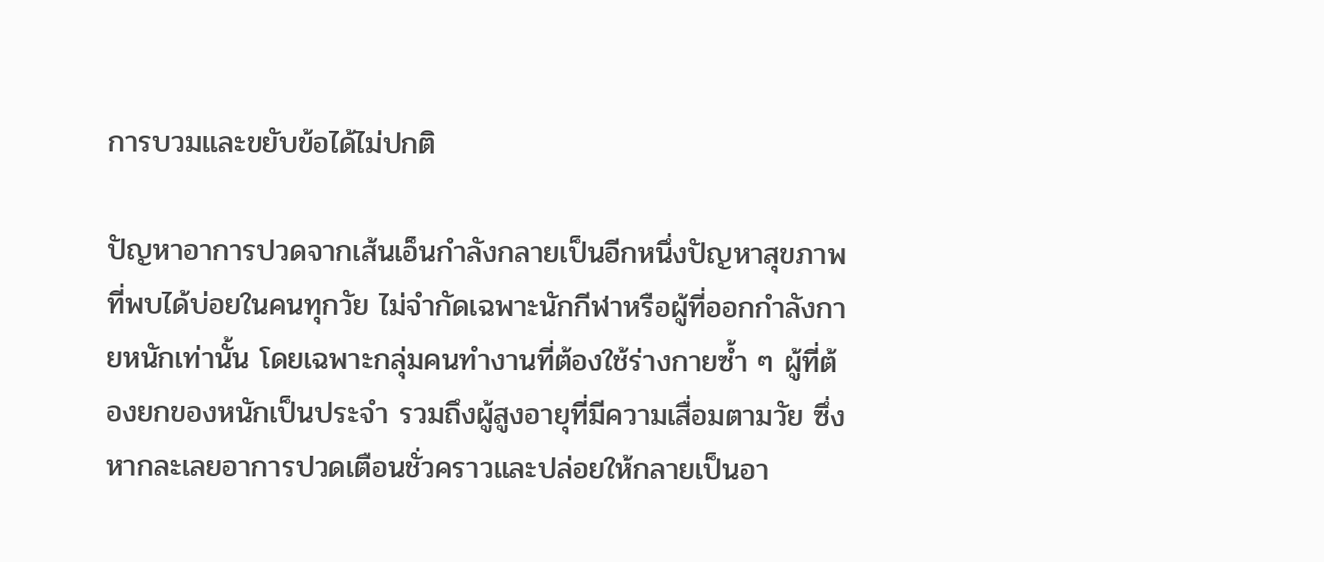การบวมและขยับข้อได้ไม่ปกติ

ปัญหาอาการปวดจากเส้นเอ็นกำลังกลายเป็นอีกหนึ่งปัญหาสุขภาพที่พบได้บ่อยในคนทุกวัย ไม่จำกัดเฉพาะนักกีฬาหรือผู้ที่ออกกำลังกายหนักเท่านั้น โดยเฉพาะกลุ่มคนทำงานที่ต้องใช้ร่างกายซ้ำ ๆ ผู้ที่ต้องยกของหนักเป็นประจำ รวมถึงผู้สูงอายุที่มีความเสื่อมตามวัย ซึ่งหากละเลยอาการปวดเตือนชั่วคราวและปล่อยให้กลายเป็นอา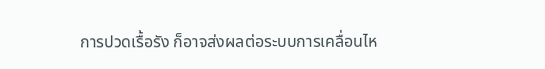การปวดเรื้อรัง ก็อาจส่งผลต่อระบบการเคลื่อนไห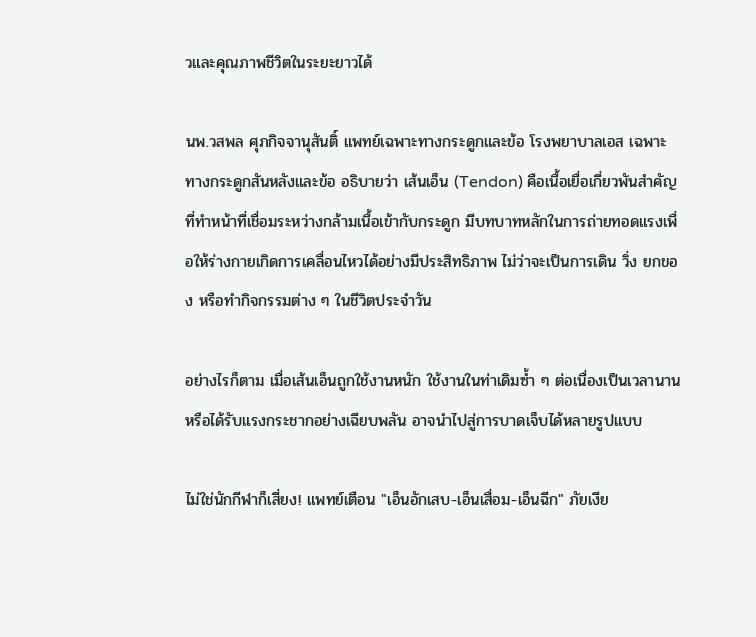วและคุณภาพชีวิตในระยะยาวได้

นพ.วสพล ศุภกิจจานุสันติ์ แพทย์เฉพาะทางกระดูกและข้อ โรงพยาบาลเอส เฉพาะทางกระดูกสันหลังและข้อ อธิบายว่า เส้นเอ็น (Tendon) คือเนื้อเยื่อเกี่ยวพันสำคัญที่ทำหน้าที่เชื่อมระหว่างกล้ามเนื้อเข้ากับกระดูก มีบทบาทหลักในการถ่ายทอดแรงเพื่อให้ร่างกายเกิดการเคลื่อนไหวได้อย่างมีประสิทธิภาพ ไม่ว่าจะเป็นการเดิน วิ่ง ยกของ หรือทำกิจกรรมต่าง ๆ ในชีวิตประจำวัน

อย่างไรก็ตาม เมื่อเส้นเอ็นถูกใช้งานหนัก ใช้งานในท่าเดิมซ้ำ ๆ ต่อเนื่องเป็นเวลานาน หรือได้รับแรงกระชากอย่างเฉียบพลัน อาจนำไปสู่การบาดเจ็บได้หลายรูปแบบ

ไม่ใช่นักกีฬาก็เสี่ยง! แพทย์เตือน "เอ็นอักเสบ-เอ็นเสื่อม-เอ็นฉีก" ภัยเงีย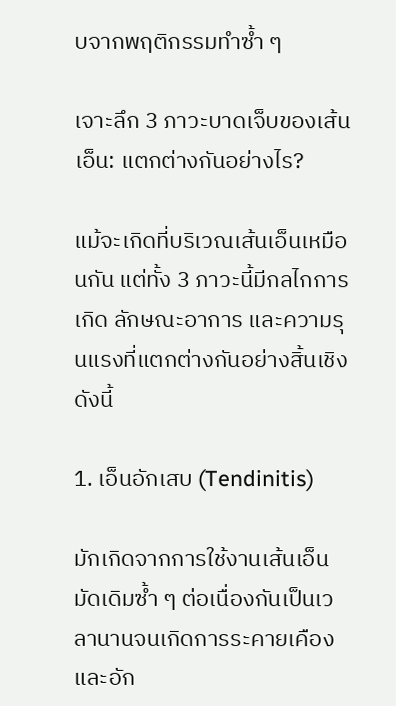บจากพฤติกรรมทำซ้ำ ๆ

เจาะลึก 3 ภาวะบาดเจ็บของเส้นเอ็น: แตกต่างกันอย่างไร?

แม้จะเกิดที่บริเวณเส้นเอ็นเหมือนกัน แต่ทั้ง 3 ภาวะนี้มีกลไกการเกิด ลักษณะอาการ และความรุนแรงที่แตกต่างกันอย่างสิ้นเชิง ดังนี้

1. เอ็นอักเสบ (Tendinitis)

มักเกิดจากการใช้งานเส้นเอ็นมัดเดิมซ้ำ ๆ ต่อเนื่องกันเป็นเวลานานจนเกิดการระคายเคืองและอัก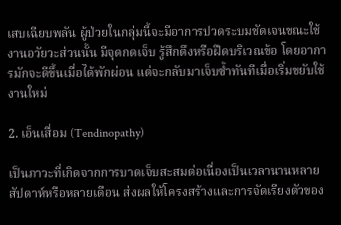เสบเฉียบพลัน ผู้ป่วยในกลุ่มนี้จะมีอาการปวดระบมชัดเจนขณะใช้งานอวัยวะส่วนนั้น มีจุดกดเจ็บ รู้สึกตึงหรือฝืดบริเวณข้อ โดยอาการมักจะดีขึ้นเมื่อได้พักผ่อน แต่จะกลับมาเจ็บซ้ำทันทีเมื่อเริ่มขยับใช้งานใหม่

2. เอ็นเสื่อม (Tendinopathy)

เป็นภาวะที่เกิดจากการบาดเจ็บสะสมต่อเนื่องเป็นเวลานานหลายสัปดาห์หรือหลายเดือน ส่งผลให้โครงสร้างและการจัดเรียงตัวของ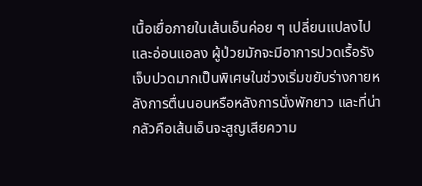เนื้อเยื่อภายในเส้นเอ็นค่อย ๆ เปลี่ยนแปลงไปและอ่อนแอลง ผู้ป่วยมักจะมีอาการปวดเรื้อรัง เจ็บปวดมากเป็นพิเศษในช่วงเริ่มขยับร่างกายหลังการตื่นนอนหรือหลังการนั่งพักยาว และที่น่ากลัวคือเส้นเอ็นจะสูญเสียความ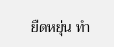ยืดหยุ่น ทำ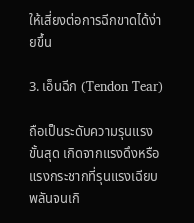ให้เสี่ยงต่อการฉีกขาดได้ง่ายขึ้น

3. เอ็นฉีก (Tendon Tear)

ถือเป็นระดับความรุนแรงขั้นสุด เกิดจากแรงดึงหรือแรงกระชากที่รุนแรงเฉียบพลันจนเกิ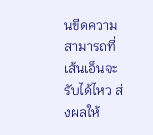นขีดความสามารถที่เส้นเอ็นจะรับได้ไหว ส่งผลให้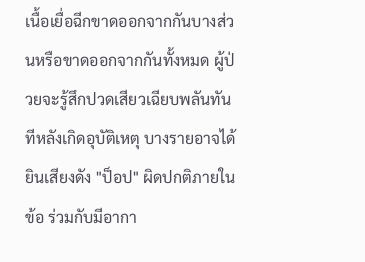เนื้อเยื่อฉีกขาดออกจากกันบางส่วนหรือขาดออกจากกันทั้งหมด ผู้ป่วยจะรู้สึกปวดเสียวเฉียบพลันทันทีหลังเกิดอุบัติเหตุ บางรายอาจได้ยินเสียงดัง "ป็อป" ผิดปกติภายในข้อ ร่วมกับมีอากา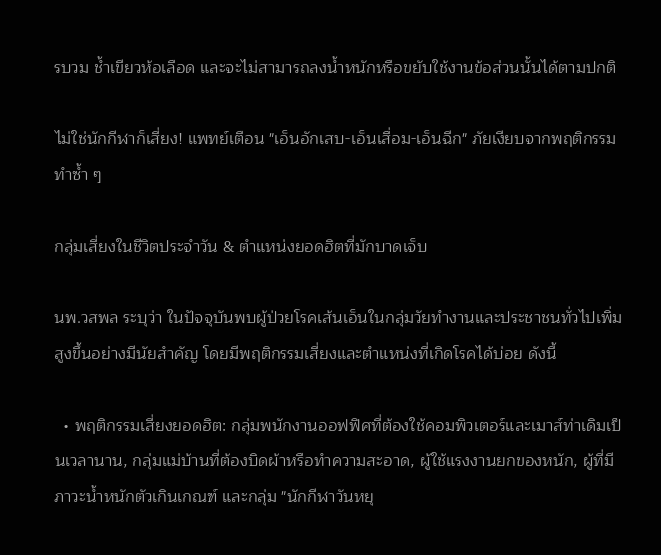รบวม ช้ำเขียวห้อเลือด และจะไม่สามารถลงน้ำหนักหรือขยับใช้งานข้อส่วนนั้นได้ตามปกติ

ไม่ใช่นักกีฬาก็เสี่ยง! แพทย์เตือน "เอ็นอักเสบ-เอ็นเสื่อม-เอ็นฉีก" ภัยเงียบจากพฤติกรรมทำซ้ำ ๆ

กลุ่มเสี่ยงในชีวิตประจำวัน & ตำแหน่งยอดฮิตที่มักบาดเจ็บ

นพ.วสพล ระบุว่า ในปัจจุบันพบผู้ป่วยโรคเส้นเอ็นในกลุ่มวัยทำงานและประชาชนทั่วไปเพิ่มสูงขึ้นอย่างมีนัยสำคัญ โดยมีพฤติกรรมเสี่ยงและตำแหน่งที่เกิดโรคได้บ่อย ดังนี้

  • พฤติกรรมเสี่ยงยอดฮิต: กลุ่มพนักงานออฟฟิศที่ต้องใช้คอมพิวเตอร์และเมาส์ท่าเดิมเป็นเวลานาน, กลุ่มแม่บ้านที่ต้องบิดผ้าหรือทำความสะอาด, ผู้ใช้แรงงานยกของหนัก, ผู้ที่มีภาวะน้ำหนักตัวเกินเกณฑ์ และกลุ่ม "นักกีฬาวันหยุ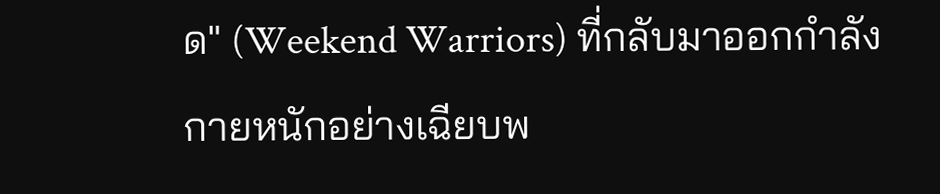ด" (Weekend Warriors) ที่กลับมาออกกำลังกายหนักอย่างเฉียบพ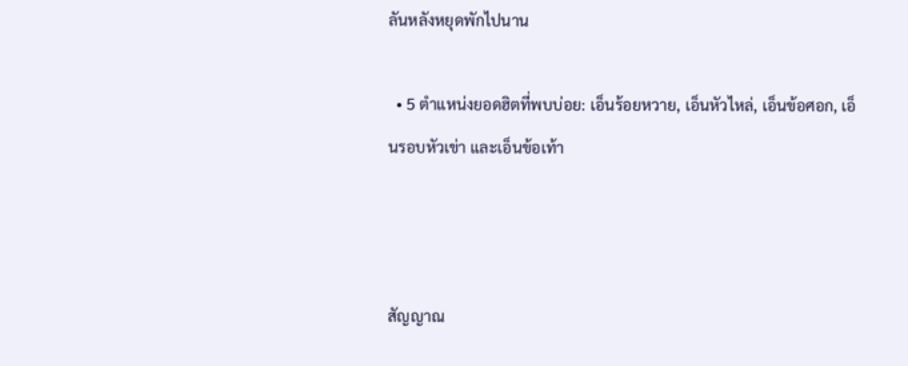ลันหลังหยุดพักไปนาน

  • 5 ตำแหน่งยอดฮิตที่พบบ่อย: เอ็นร้อยหวาย, เอ็นหัวไหล่, เอ็นข้อศอก, เอ็นรอบหัวเข่า และเอ็นข้อเท้า



สัญญาณ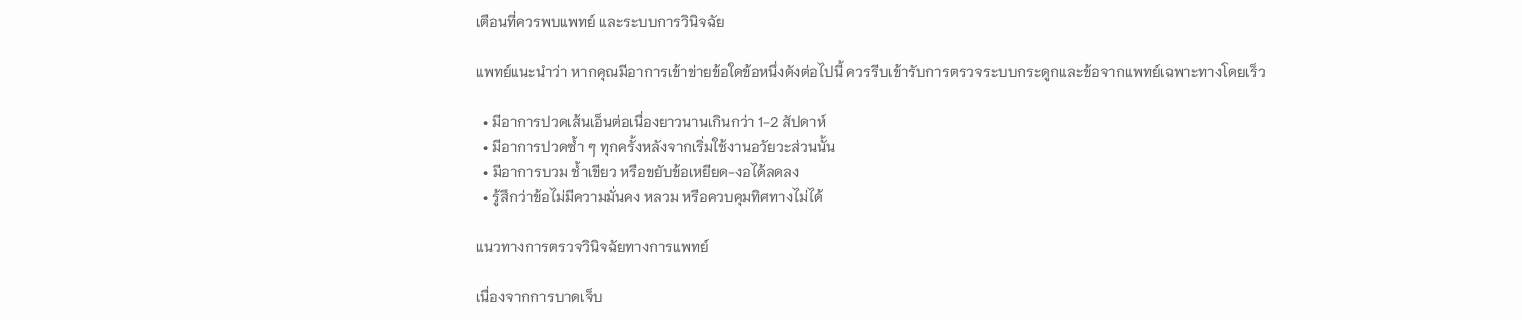เตือนที่ควรพบแพทย์ และระบบการวินิจฉัย

แพทย์แนะนำว่า หากคุณมีอาการเข้าข่ายข้อใดข้อหนึ่งดังต่อไปนี้ ควรรีบเข้ารับการตรวจระบบกระดูกและข้อจากแพทย์เฉพาะทางโดยเร็ว

  • มีอาการปวดเส้นเอ็นต่อเนื่องยาวนานเกินกว่า 1-2 สัปดาห์
  • มีอาการปวดซ้ำ ๆ ทุกครั้งหลังจากเริ่มใช้งานอวัยวะส่วนนั้น
  • มีอาการบวม ช้ำเขียว หรือขยับข้อเหยียด-งอได้ลดลง
  • รู้สึกว่าข้อไม่มีความมั่นคง หลวม หรือควบคุมทิศทางไม่ได้

แนวทางการตรวจวินิจฉัยทางการแพทย์

เนื่องจากการบาดเจ็บ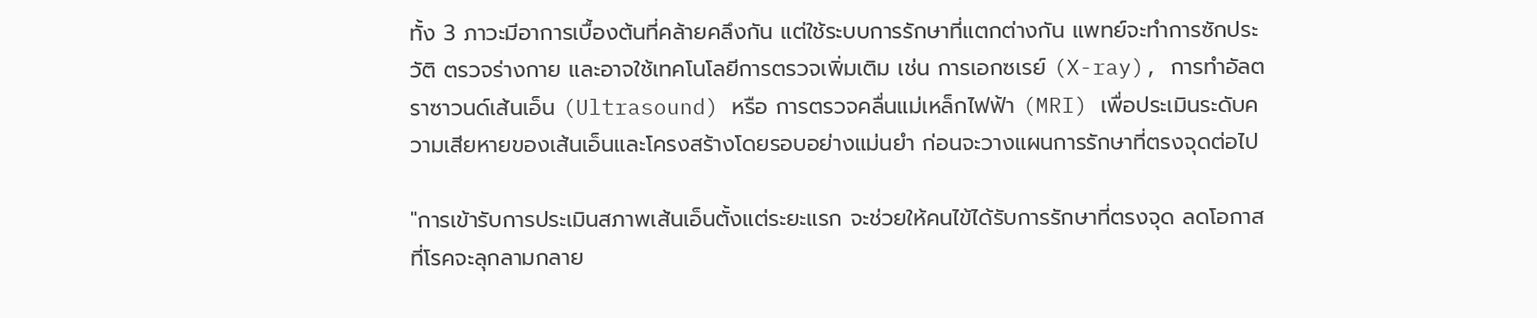ทั้ง 3 ภาวะมีอาการเบื้องต้นที่คล้ายคลึงกัน แต่ใช้ระบบการรักษาที่แตกต่างกัน แพทย์จะทำการซักประวัติ ตรวจร่างกาย และอาจใช้เทคโนโลยีการตรวจเพิ่มเติม เช่น การเอกซเรย์ (X-ray), การทำอัลตราซาวนด์เส้นเอ็น (Ultrasound) หรือ การตรวจคลื่นแม่เหล็กไฟฟ้า (MRI) เพื่อประเมินระดับความเสียหายของเส้นเอ็นและโครงสร้างโดยรอบอย่างแม่นยำ ก่อนจะวางแผนการรักษาที่ตรงจุดต่อไป

"การเข้ารับการประเมินสภาพเส้นเอ็นตั้งแต่ระยะแรก จะช่วยให้คนไข้ได้รับการรักษาที่ตรงจุด ลดโอกาสที่โรคจะลุกลามกลาย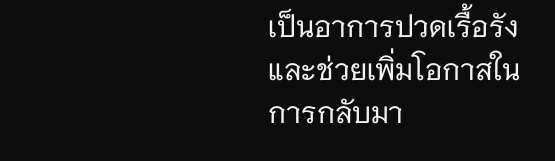เป็นอาการปวดเรื้อรัง และช่วยเพิ่มโอกาสในการกลับมา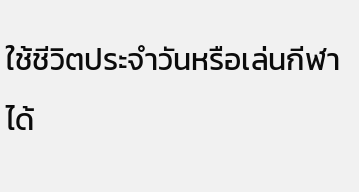ใช้ชีวิตประจำวันหรือเล่นกีฬาได้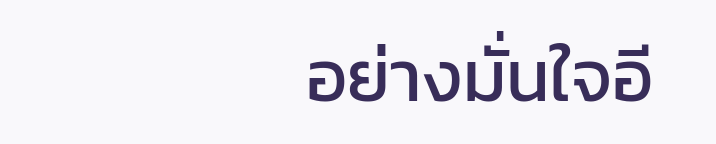อย่างมั่นใจอี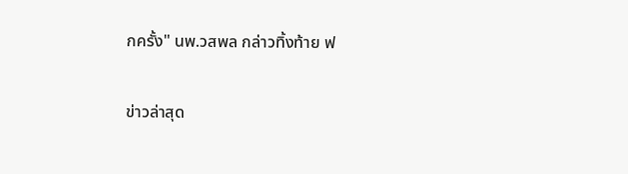กครั้ง" นพ.วสพล กล่าวทิ้งท้าย ฟ

ข่าวล่าสุด